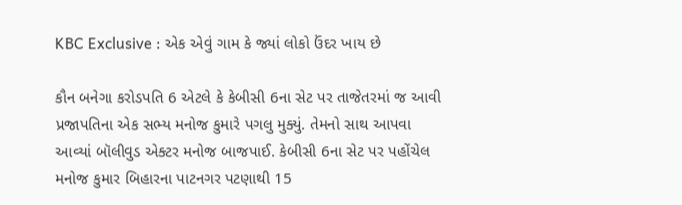KBC Exclusive : એક એવું ગામ કે જ્યાં લોકો ઉંદર ખાય છે

કૌન બનેગા કરોડપતિ 6 એટલે કે કેબીસી 6ના સેટ પર તાજેતરમાં જ આવી પ્રજાપતિના એક સભ્ય મનોજ કુમારે પગલુ મુક્યું. તેમનો સાથ આપવા આવ્યાં બૉલીવુડ એક્ટર મનોજ બાજપાઈ. કેબીસી 6ના સેટ પર પહોંચેલ મનોજ કુમાર બિહારના પાટનગર પટણાથી 15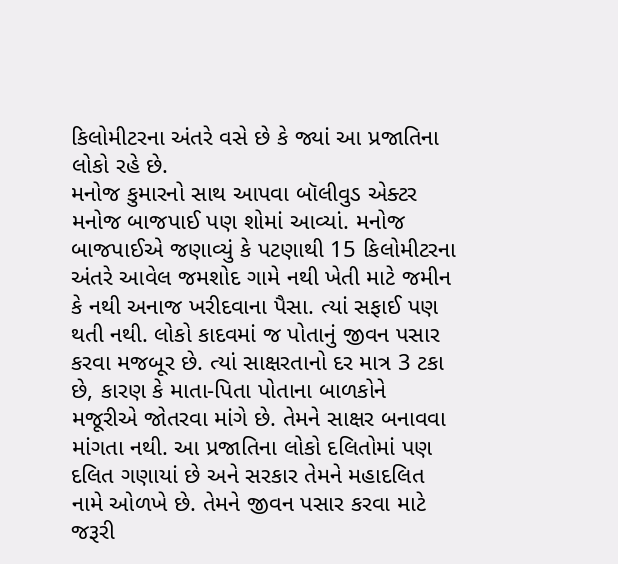કિલોમીટરના અંતરે વસે છે કે જ્યાં આ પ્રજાતિના લોકો રહે છે.
મનોજ કુમારનો સાથ આપવા બૉલીવુડ એક્ટર મનોજ બાજપાઈ પણ શોમાં આવ્યાં. મનોજ બાજપાઈએ જણાવ્યું કે પટણાથી 15 કિલોમીટરના અંતરે આવેલ જમશોદ ગામે નથી ખેતી માટે જમીન કે નથી અનાજ ખરીદવાના પૈસા. ત્યાં સફાઈ પણ થતી નથી. લોકો કાદવમાં જ પોતાનું જીવન પસાર કરવા મજબૂર છે. ત્યાં સાક્ષરતાનો દર માત્ર 3 ટકા છે, કારણ કે માતા-પિતા પોતાના બાળકોને મજૂરીએ જોતરવા માંગે છે. તેમને સાક્ષર બનાવવા માંગતા નથી. આ પ્રજાતિના લોકો દલિતોમાં પણ દલિત ગણાયાં છે અને સરકાર તેમને મહાદલિત નામે ઓળખે છે. તેમને જીવન પસાર કરવા માટે જરૂરી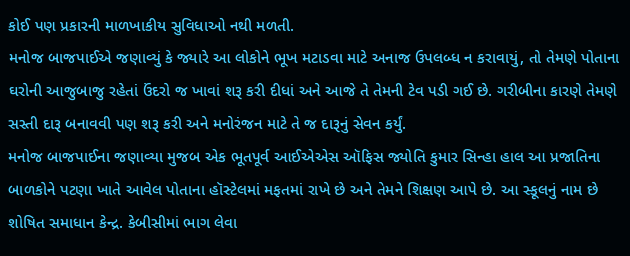કોઈ પણ પ્રકારની માળખાકીય સુવિધાઓ નથી મળતી.
મનોજ બાજપાઈએ જણાવ્યું કે જ્યારે આ લોકોને ભૂખ મટાડવા માટે અનાજ ઉપલબ્ધ ન કરાવાયું, તો તેમણે પોતાના ઘરોની આજુબાજુ રહેતાં ઉંદરો જ ખાવાં શરૂ કરી દીધાં અને આજે તે તેમની ટેવ પડી ગઈ છે. ગરીબીના કારણે તેમણે સસ્તી દારૂ બનાવવી પણ શરૂ કરી અને મનોરંજન માટે તે જ દારૂનું સેવન કર્યું.
મનોજ બાજપાઈના જણાવ્યા મુજબ એક ભૂતપૂર્વ આઈએએસ ઑફિસ જ્યોતિ કુમાર સિન્હા હાલ આ પ્રજાતિના બાળકોને પટણા ખાતે આવેલ પોતાના હૉસ્ટેલમાં મફતમાં રાખે છે અને તેમને શિક્ષણ આપે છે. આ સ્કૂલનું નામ છે શોષિત સમાધાન કેન્દ્ર. કેબીસીમાં ભાગ લેવા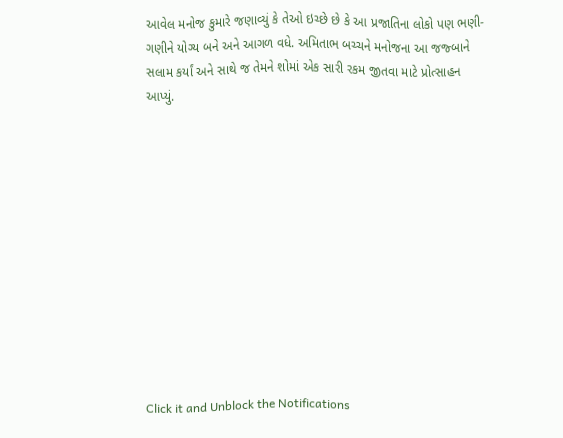આવેલ મનોજ કુમારે જણાવ્યું કે તેઓ ઇચ્છે છે કે આ પ્રજાતિના લોકો પણ ભણી-ગણીને યોગ્ય બને અને આગળ વધે. અમિતાભ બચ્ચને મનોજના આ જજ્બાને સલામ કર્યાં અને સાથે જ તેમને શોમાં એક સારી રકમ જીતવા માટે પ્રોત્સાહન આપ્યું.












Click it and Unblock the Notifications